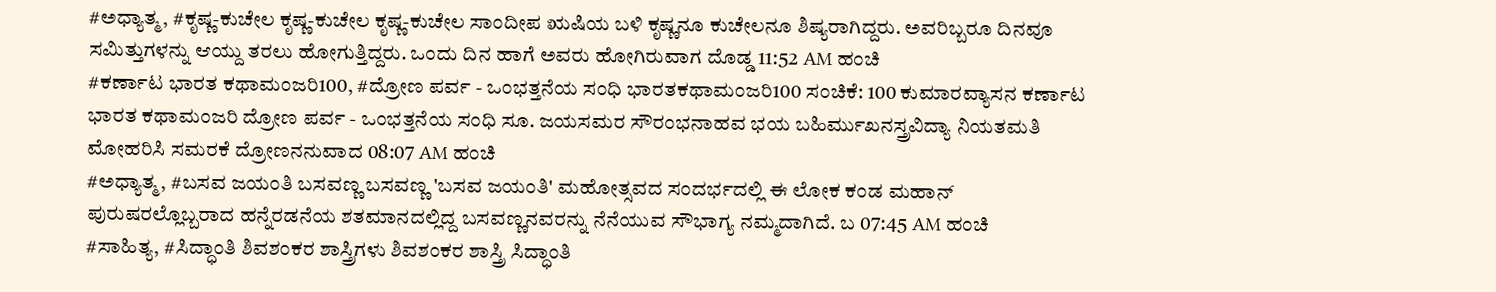#ಅಧ್ಯಾತ್ಮ, #ಕೃಷ್ಣ-ಕುಚೇಲ ಕೃಷ್ಣ-ಕುಚೇಲ ಕೃಷ್ಣ-ಕುಚೇಲ ಸಾಂದೀಪ ಋಷಿಯ ಬಳಿ ಕೃಷ್ಣನೂ ಕುಚೇಲನೂ ಶಿಷ್ಯರಾಗಿದ್ದರು. ಅವರಿಬ್ಬರೂ ದಿನವೂ ಸಮಿತ್ತುಗಳನ್ನು ಆಯ್ದು ತರಲು ಹೋಗುತ್ತಿದ್ದರು. ಒಂದು ದಿನ ಹಾಗೆ ಅವರು ಹೋಗಿರುವಾಗ ದೊಡ್ಡ 11:52 AM ಹಂಚಿ
#ಕರ್ಣಾಟ ಭಾರತ ಕಥಾಮಂಜರಿ100, #ದ್ರೋಣ ಪರ್ವ - ಒಂಭತ್ತನೆಯ ಸಂಧಿ ಭಾರತಕಥಾಮಂಜರಿ100 ಸಂಚಿಕೆ: 100 ಕುಮಾರವ್ಯಾಸನ ಕರ್ಣಾಟ ಭಾರತ ಕಥಾಮಂಜರಿ ದ್ರೋಣ ಪರ್ವ - ಒಂಭತ್ತನೆಯ ಸಂಧಿ ಸೂ. ಜಯಸಮರ ಸೌರಂಭನಾಹವ ಭಯ ಬಹಿರ್ಮುಖನಸ್ತ್ರವಿದ್ಯಾ ನಿಯತಮತಿ ಮೋಹರಿಸಿ ಸಮರಕೆ ದ್ರೋಣನನುವಾದ 08:07 AM ಹಂಚಿ
#ಅಧ್ಯಾತ್ಮ, #ಬಸವ ಜಯಂತಿ ಬಸವಣ್ಣ ಬಸವಣ್ಣ 'ಬಸವ ಜಯಂತಿ' ಮಹೋತ್ಸವದ ಸಂದರ್ಭದಲ್ಲಿ ಈ ಲೋಕ ಕಂಡ ಮಹಾನ್ ಪುರುಷರಲ್ಲೊಬ್ಬರಾದ ಹನ್ನೆರಡನೆಯ ಶತಮಾನದಲ್ಲಿದ್ದ ಬಸವಣ್ಣನವರನ್ನು ನೆನೆಯುವ ಸೌಭಾಗ್ಯ ನಮ್ಮದಾಗಿದೆ. ಬ 07:45 AM ಹಂಚಿ
#ಸಾಹಿತ್ಯ, #ಸಿದ್ಧಾಂತಿ ಶಿವಶಂಕರ ಶಾಸ್ತ್ರಿಗಳು ಶಿವಶಂಕರ ಶಾಸ್ತ್ರಿ ಸಿದ್ಧಾಂತಿ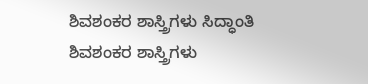ಶಿವಶಂಕರ ಶಾಸ್ತ್ರಿಗಳು ಸಿದ್ಧಾಂತಿ ಶಿವಶಂಕರ ಶಾಸ್ತ್ರಿಗಳು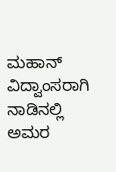ಮಹಾನ್ ವಿದ್ವಾಂಸರಾಗಿ ನಾಡಿನಲ್ಲಿ ಅಮರ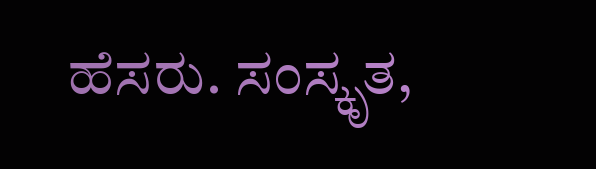ಹೆಸರು. ಸಂಸ್ಕೃತ,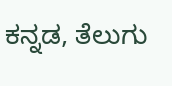ಕನ್ನಡ, ತೆಲುಗು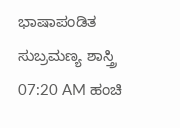ಭಾಷಾಪಂಡಿತ ಸುಬ್ರಮಣ್ಯ ಶಾಸ್ತ್ರಿ 07:20 AM ಹಂಚಿ